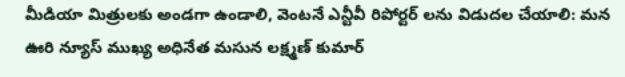మీడియా మిత్రులకు అండగా ఉండాలి, వెంటనే ఎన్టీవీ రిపోర్టర్ లను విడుదల చేయాలి: మన ఊరి న్యూస్ ముఖ్య అధినేత మసున లక్ష్మణ్ కుమార్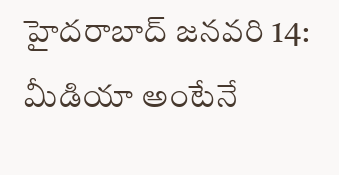హైదరాబాద్ జనవరి 14: మీడియా అంటేనే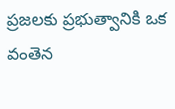ప్రజలకు ప్రభుత్వానికి ఒక వంతెన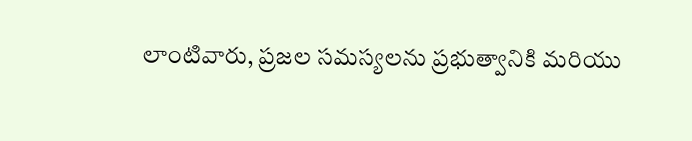లాంటివారు, ప్రజల సమస్యలను ప్రభుత్వానికి మరియు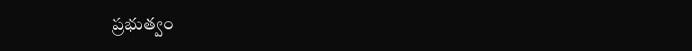ప్రభుత్వం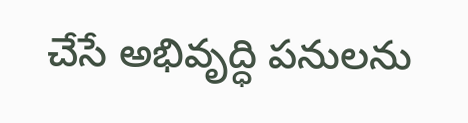చేసే అభివృద్ధి పనులను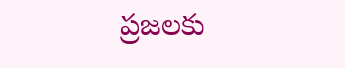ప్రజలకు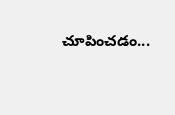చూపించడం...